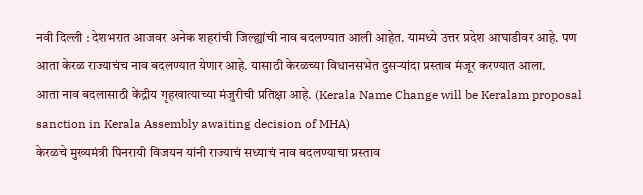नवी दिल्ली : देशभरात आजवर अनेक शहरांची जिल्ह्यांची नाव बदलण्यात आली आहेत. यामध्ये उत्तर प्रदेश आघाडीवर आहे. पण आता केरळ राज्याचंच नाव बदलण्यात येणार आहे. यासाठी केरळच्या विधानसभेत दुसऱ्यांदा प्रस्ताव मंजूर करण्यात आला.
आता नाव बदलासाठी केंद्रीय गृहखात्याच्या मंजुरीची प्रतिक्षा आहे. (Kerala Name Change will be Keralam proposal sanction in Kerala Assembly awaiting decision of MHA)
केरळचे मुख्यमंत्री पिनरायी विजयन यांनी राज्याचं सध्याचं नाव बदलण्याचा प्रस्ताव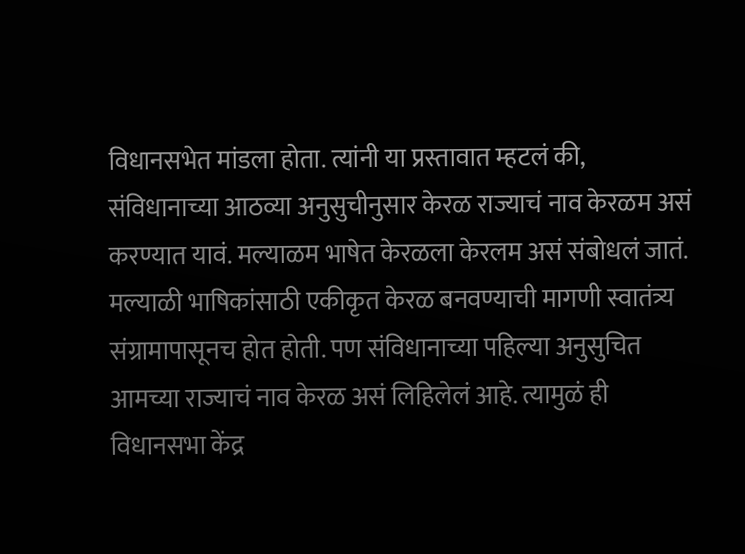विधानसभेत मांडला होता. त्यांनी या प्रस्तावात म्हटलं की, संविधानाच्या आठव्या अनुसुचीनुसार केरळ राज्याचं नाव केरळम असं करण्यात यावं. मल्याळम भाषेत केरळला केरलम असं संबोधलं जातं. मल्याळी भाषिकांसाठी एकीकृत केरळ बनवण्याची मागणी स्वातंत्र्य संग्रामापासूनच होत होती. पण संविधानाच्या पहिल्या अनुसुचित आमच्या राज्याचं नाव केरळ असं लिहिलेलं आहे. त्यामुळं ही विधानसभा केंद्र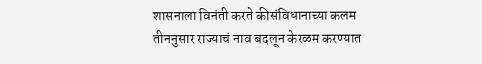शासनाला विनंती करते कीसंविधानाच्या कलम तीननुसार राज्याचं नाव बदलून केरळम करण्यात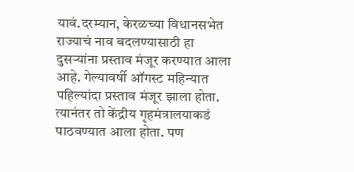यावं.दरम्यान, केरळच्या विधानसभेत राज्याचं नाव बदलण्यासाठी हा दुसऱ्यांना प्रस्ताव मंजूर करण्यात आला आहे. गेल्यावर्षी ऑगस्ट महिन्यात पहिल्यांदा प्रस्ताव मंजूर झाला होता. त्यानंतर तो केंद्रीय गृहमंत्रालयाकडं पाठवण्यात आला होता. पण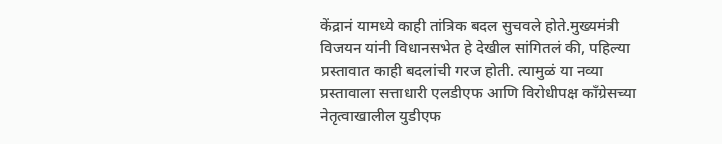केंद्रानं यामध्ये काही तांत्रिक बदल सुचवले होते.मुख्यमंत्री विजयन यांनी विधानसभेत हे देखील सांगितलं की, पहिल्या प्रस्तावात काही बदलांची गरज होती. त्यामुळं या नव्या प्रस्तावाला सत्ताधारी एलडीएफ आणि विरोधीपक्ष काँग्रेसच्या नेतृत्वाखालील युडीएफ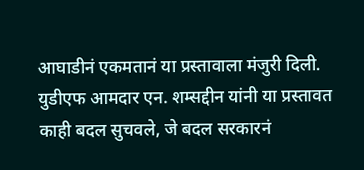आघाडीनं एकमतानं या प्रस्तावाला मंजुरी दिली. युडीएफ आमदार एन. शम्सद्दीन यांनी या प्रस्तावत काही बदल सुचवले, जे बदल सरकारनं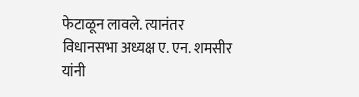फेटाळून लावले. त्यानंतर विधानसभा अध्यक्ष ए. एन. शमसीर यांनी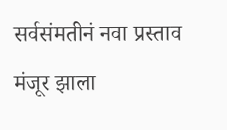सर्वसंमतीनं नवा प्रस्ताव मंजूर झाला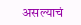असल्याचं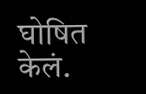घोषित केलं.